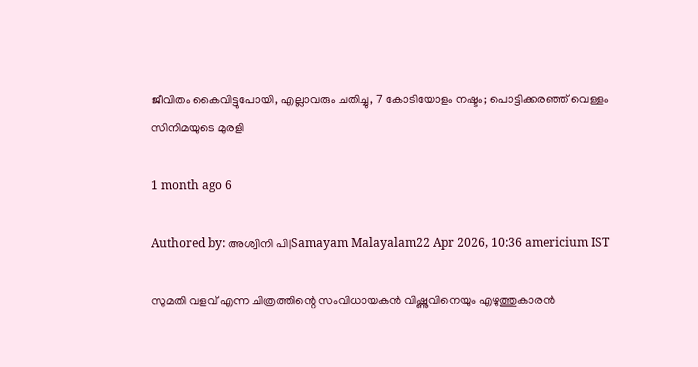ജീവിതം കൈവിട്ടുപോയി, എല്ലാവരും ചതിച്ചു, 7 കോടിയോളം നഷ്ടം; പൊട്ടിക്കരഞ്ഞ് വെള്ളം സിനിമയുടെ മുരളി

1 month ago 6

Authored by: അശ്വിനി പി|Samayam Malayalam22 Apr 2026, 10:36 americium IST

സുമതി വളവ് എന്ന ചിത്രത്തിന്റെ സംവിധായകന്‍ വിഷ്ണുവിനെയും എഴുത്തുകാരന്‍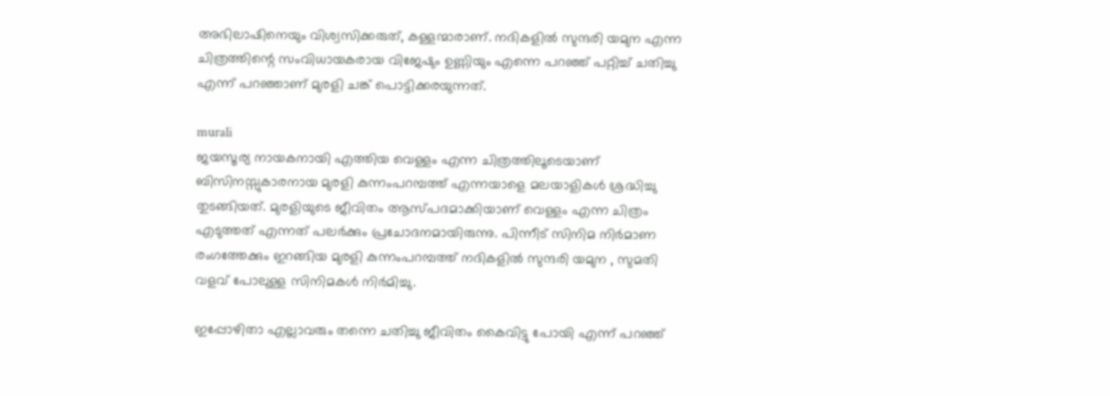അഭിലാഷിനെയും വിശ്വസിക്കരുത്, കള്ളന്മാരാണ്. നദികളില്‍ സുന്ദരി യമുന എന്ന ചിത്രത്തിന്റെ സംവിധായകരായ വിജേഷും ഉണ്ണിയും എന്നെ പറഞ്ഞ് പറ്റിച്ച് ചതിച്ചു എന്ന് പറഞ്ഞാണ് മുരളി ചങ്ക് പൊട്ടിക്കരയുന്നത്.

murali
ജയസൂര്യ നായകനായി എത്തിയ വെള്ളം എന്ന ചിത്രത്തിലൂടെയാണ് ബിസിനസ്സുകാരനായ മുരളി കുന്നംപറമ്പത്ത് എന്നയാളെ മലയാളികള്‍ ശ്രദ്ധിച്ചു തുടങ്ങിയത്. മുരളിയുടെ ജീവിതം ആസ്പദമാക്കിയാണ് വെള്ളം എന്ന ചിത്രം എടുത്തത് എന്നത് പലര്‍ക്കും പ്രചോദനമായിരുന്നു. പിന്നീട് സിനിമ നിര്‍മാണ രംഗത്തേക്കും ഇറങ്ങിയ മുരളി കുന്നംപറമ്പത്ത് നദികളില്‍ സുന്ദരി യമുന , സുമതി വളവ് പോലുള്ള സിനിമകള്‍ നിര്‍മിച്ചു.

ഇപ്പോഴിതാ എല്ലാവരും തന്നെ ചതിച്ചു ജീവിതം കൈവിട്ടു പോയി എന്ന് പറഞ്ഞ്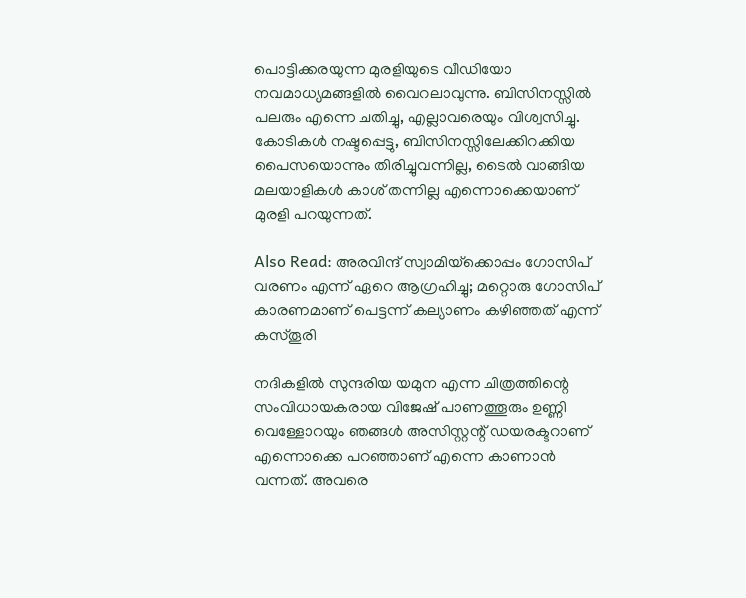പൊട്ടിക്കരയുന്ന മുരളിയുടെ വീഡിയോ നവമാധ്യമങ്ങളില്‍ വൈറലാവുന്നു. ബിസിനസ്സില്‍ പലരും എന്നെ ചതിച്ചു, എല്ലാവരെയും വിശ്വസിച്ചു. കോടികള്‍ നഷ്ടപ്പെട്ടു, ബിസിനസ്സിലേക്കിറക്കിയ പൈസയൊന്നും തിരിച്ചുവന്നില്ല, ടൈല്‍ വാങ്ങിയ മലയാളികള്‍ കാശ് തന്നില്ല എന്നൊക്കെയാണ് മുരളി പറയുന്നത്.

Also Read: അരവിന്ദ് സ്വാമിയ്‌ക്കൊപ്പം ഗോസിപ് വരണം എന്ന് ഏറെ ആഗ്രഹിച്ചു; മറ്റൊരു ഗോസിപ് കാരണമാണ് പെട്ടന്ന് കല്യാണം കഴിഞ്ഞത് എന്ന് കസ്തൂരി

നദികളില്‍ സുന്ദരിയ യമുന എന്ന ചിത്രത്തിന്റെ സംവിധായകരായ വിജേഷ് പാണത്തൂരും ഉണ്ണി വെള്ളോറയും ഞങ്ങള്‍ അസിസ്റ്റന്റ് ഡയരക്ടറാണ് എന്നൊക്കെ പറഞ്ഞാണ് എന്നെ കാണാന്‍ വന്നത്. അവരെ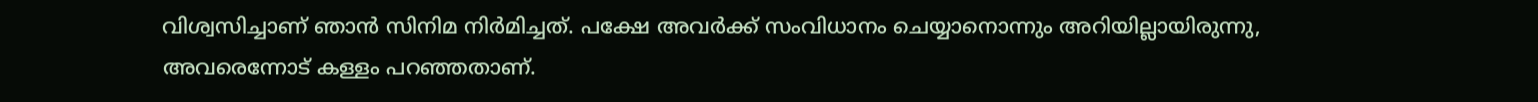വിശ്വസിച്ചാണ് ഞാന്‍ സിനിമ നിര്‍മിച്ചത്. പക്ഷേ അവര്‍ക്ക് സംവിധാനം ചെയ്യാനൊന്നും അറിയില്ലായിരുന്നു, അവരെന്നോട് കള്ളം പറഞ്ഞതാണ്.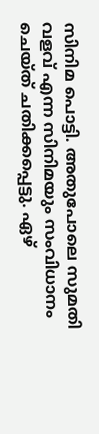സിനിമ പൊട്ടി. അതുപോലെ സുമതി വളവ് എന്ന സിനിമയും സംവിധാനം ചെയ്ത് ചതിക്കപ്പെട്ടു. ഏഴ്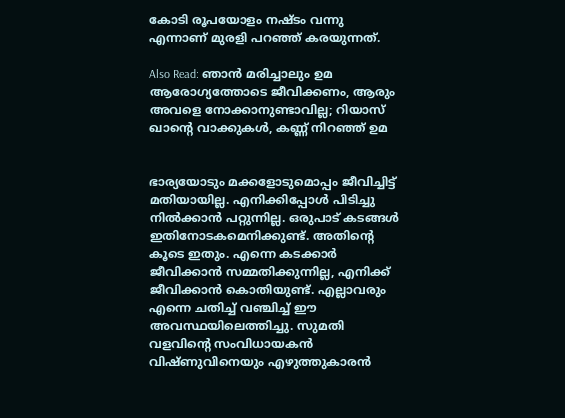കോടി രൂപയോളം നഷ്ടം വന്നു എന്നാണ് മുരളി പറഞ്ഞ് കരയുന്നത്.

Also Read: ഞാന്‍ മരിച്ചാലും ഉമ ആരോഗ്യത്തോടെ ജീവിക്കണം, ആരും അവളെ നോക്കാനുണ്ടാവില്ല; റിയാസ് ഖാന്റെ വാക്കുകള്‍, കണ്ണ് നിറഞ്ഞ് ഉമ


ഭാര്യയോടും മക്കളോടുമൊപ്പം ജീവിച്ചിട്ട് മതിയായില്ല. എനിക്കിപ്പോള്‍ പിടിച്ചു നില്‍ക്കാന്‍ പറ്റുന്നില്ല. ഒരുപാട് കടങ്ങള്‍ ഇതിനോടകമെനിക്കുണ്ട്. അതിന്റെ കൂടെ ഇതും. എന്നെ കടക്കാര്‍ ജീവിക്കാന്‍ സമ്മതിക്കുന്നില്ല, എനിക്ക് ജീവിക്കാന്‍ കൊതിയുണ്ട്. എല്ലാവരും എന്നെ ചതിച്ച് വഞ്ചിച്ച് ഈ അവസ്ഥയിലെത്തിച്ചു. സുമതി വളവിന്റെ സംവിധായകന്‍ വിഷ്ണുവിനെയും എഴുത്തുകാരന്‍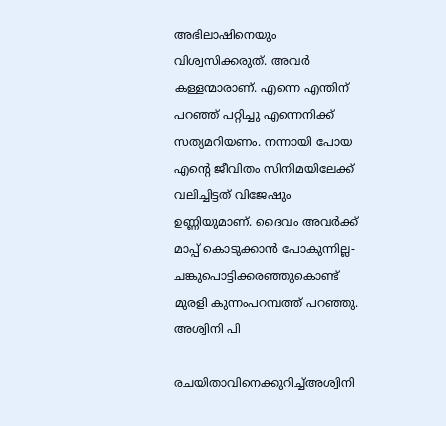അഭിലാഷിനെയും വിശ്വസിക്കരുത്. അവര്‍ കള്ളന്മാരാണ്. എന്നെ എന്തിന് പറഞ്ഞ് പറ്റിച്ചു എന്നെനിക്ക് സത്യമറിയണം. നന്നായി പോയ എന്റെ ജീവിതം സിനിമയിലേക്ക് വലിച്ചിട്ടത് വിജേഷും ഉണ്ണിയുമാണ്. ദൈവം അവര്‍ക്ക് മാപ്പ് കൊടുക്കാന്‍ പോകുന്നില്ല- ചങ്കുപൊട്ടിക്കരഞ്ഞുകൊണ്ട് മുരളി കുന്നംപറമ്പത്ത് പറഞ്ഞു.
അശ്വിനി പി

രചയിതാവിനെക്കുറിച്ച്അശ്വിനി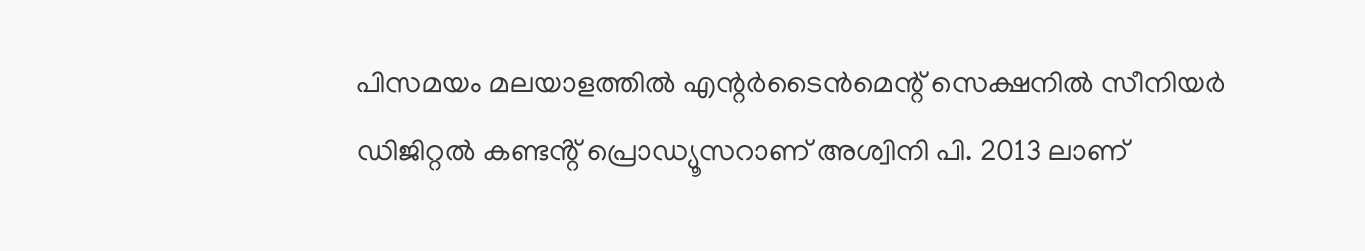പിസമയം മലയാളത്തില്‍ എന്റര്‍ടൈന്‍മെന്റ് സെക്ഷനില്‍ സീനിയർ ഡിജിറ്റൽ കണ്ടൻ്റ് പ്രൊഡ്യൂസറാണ് അശ്വിനി പി. 2013 ലാണ്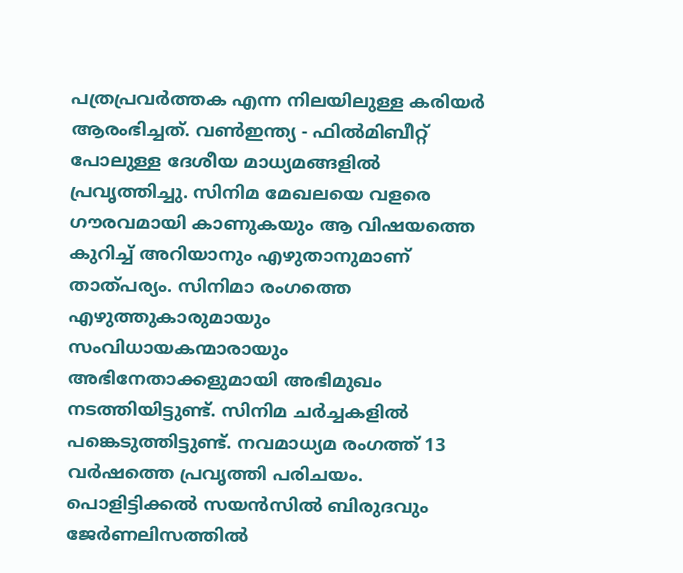പത്രപ്രവർത്തക എന്ന നിലയിലുള്ള കരിയർ ആരംഭിച്ചത്. വൺഇന്ത്യ - ഫിൽമിബീറ്റ് പോലുള്ള ദേശീയ മാധ്യമങ്ങളിൽ പ്രവ‍ൃത്തിച്ചു. സിനിമ മേഖലയെ വളരെ ഗൗരവമായി കാണുകയും ആ വിഷയത്തെ കുറിച്ച് അറിയാനും എഴുതാനുമാണ് താത്പര്യം. സിനിമാ രംഗത്തെ എഴുത്തുകാരുമായും സംവിധായകന്മാരായും അഭിനേതാക്കളുമായി അഭിമുഖം നടത്തിയിട്ടുണ്ട്. സിനിമ ചർച്ചകളിൽ പങ്കെടുത്തിട്ടുണ്ട്. നവമാധ്യമ രംഗത്ത് 13 വര്‍ഷത്തെ പ്രവൃത്തി പരിചയം. പൊളിട്ടിക്കല്‍ സയന്‍സില്‍ ബിരുദവും ജേര്‍ണലിസത്തില്‍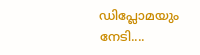ഡിപ്ലോമയും നേടി....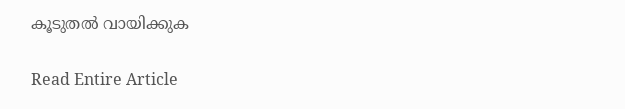കൂടുതൽ വായിക്കുക

Read Entire Article